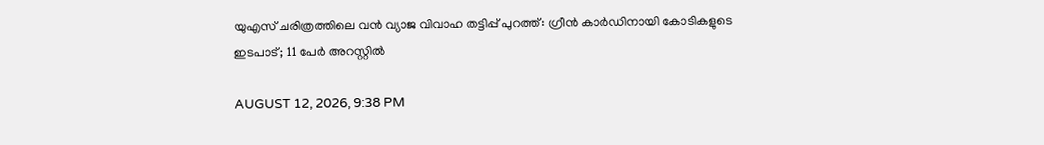യുഎസ് ചരിത്രത്തിലെ വന്‍ വ്യാജ വിവാഹ തട്ടിപ്പ് പുറത്ത്: ഗ്രീന്‍ കാര്‍ഡിനായി കോടികളുടെ ഇടപാട്; 11 പേര്‍ അറസ്റ്റില്‍

AUGUST 12, 2026, 9:38 PM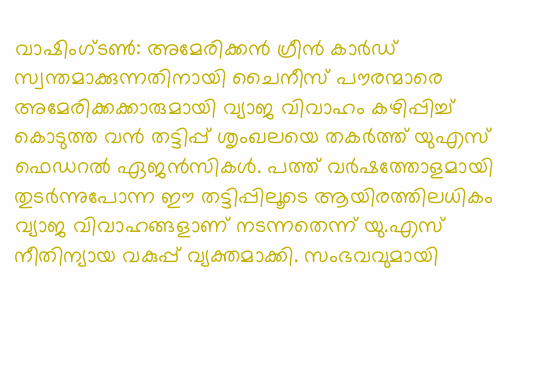വാഷിംഗ്ടണ്‍: അമേരിക്കന്‍ ഗ്രീന്‍ കാര്‍ഡ് സ്വന്തമാക്കുന്നതിനായി ചൈനീസ് പൗരന്മാരെ അമേരിക്കക്കാരുമായി വ്യാജ വിവാഹം കഴിപ്പിച്ച് കൊടുത്ത വന്‍ തട്ടിപ്പ് ശൃംഖലയെ തകര്‍ത്ത് യുഎസ് ഫെഡറല്‍ ഏജന്‍സികള്‍. പത്ത് വര്‍ഷത്തോളമായി തുടര്‍ന്നുപോന്ന ഈ തട്ടിപ്പിലൂടെ ആയിരത്തിലധികം വ്യാജ വിവാഹങ്ങളാണ് നടന്നതെന്ന് യു.എസ് നീതിന്യായ വകുപ്പ് വ്യക്തമാക്കി. സംഭവവുമായി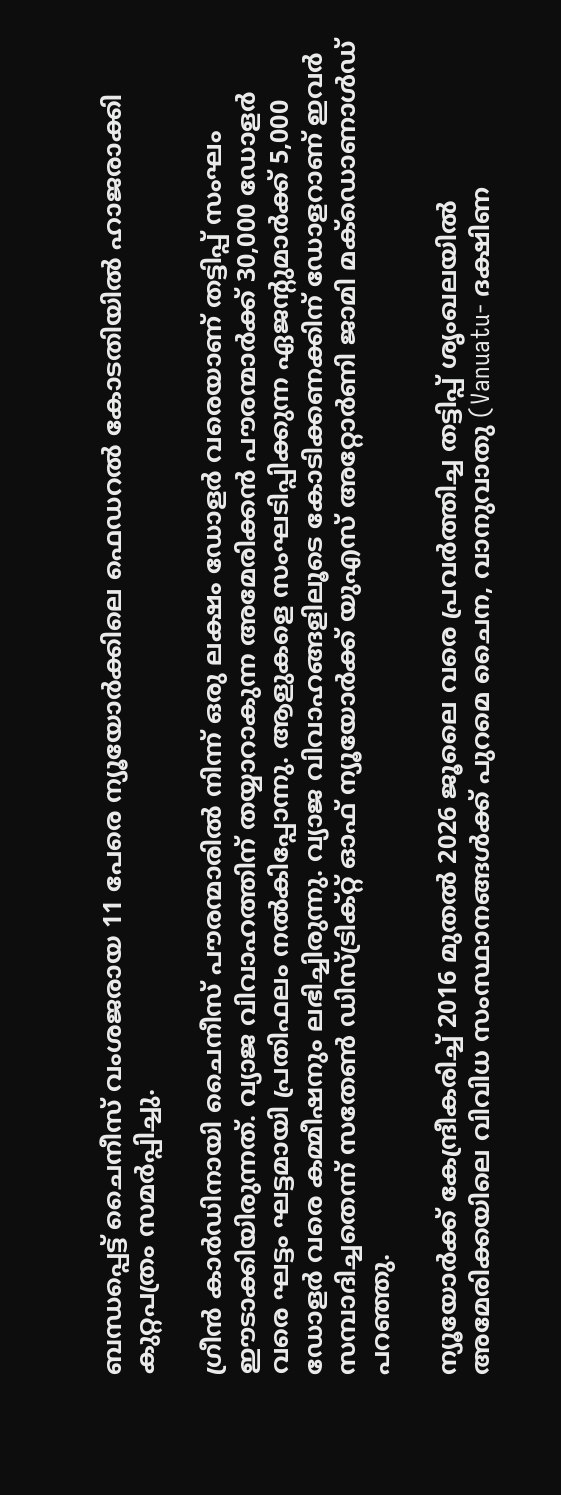ബന്ധപ്പെട്ട് ചൈനീസ് വംശജരായ 11 പേരെ ന്യൂയോര്‍ക്കിലെ ഫെഡറല്‍ കോടതിയില്‍ ഹാജരാക്കി കുറ്റപത്രം സമര്‍പ്പിച്ചു.

ഗ്രീന്‍ കാര്‍ഡിനായി ചൈനീസ് പൗരന്മാരില്‍ നിന്ന് ഒരു ലക്ഷം ഡോളര്‍ വരെയാണ് തട്ടിപ്പ് സംഘം ഈടാക്കിയിരുന്നത്. വ്യാജ വിവാഹത്തിന് തയ്യാറാകുന്ന അമേരിക്കന്‍ പൗരന്മാര്‍ക്ക് 30,000 ഡോളര്‍ വരെ ഘട്ടം ഘട്ടമായി പ്രതിഫലം നല്‍കിപ്പോന്നു. ആളുകളെ സംഘടിപ്പിക്കുന്ന ഏജന്റുമാര്‍ക്ക് 5,000 ഡോളര്‍ വരെ കമ്മീഷനും ലഭിച്ചിരുന്നു. വ്യാജ വിവാഹങ്ങളിലൂടെ കോടിക്കണക്കിന് ഡോളറാണ് ഇവര്‍ സമ്പാദിച്ചതെന്ന് സതേണ്‍ ഡിസ്ട്രിക്റ്റ് ഓഫ് ന്യൂയോര്‍ക്ക് യുഎസ് അറ്റോര്‍ണി ജാമി മക്‌ഡൊണാള്‍ഡ് പറഞ്ഞു.

ന്യൂയോര്‍ക്ക് കേന്ദ്രീകരിച്ച് 2016 മുതല്‍ 2026 ജൂലൈ വരെ പ്രവര്‍ത്തിച്ച തട്ടിപ്പ് ശൃംഖലയില്‍ അമേരിക്കയിലെ വിവിധ സംസ്ഥാനങ്ങള്‍ക്ക് പുറമെ ചൈന, വാനുവാതു (Vanuatu- ദക്ഷിണ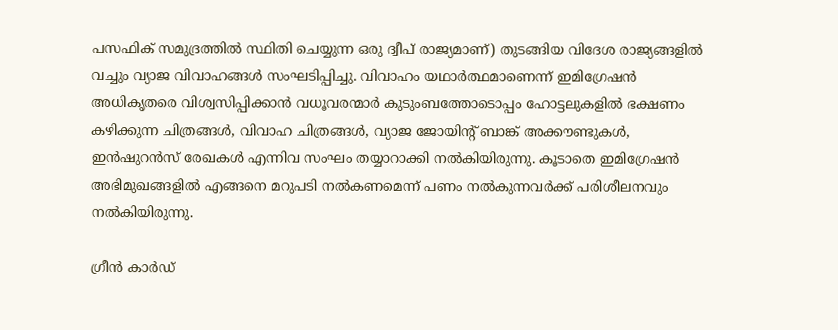പസഫിക് സമുദ്രത്തില്‍ സ്ഥിതി ചെയ്യുന്ന ഒരു ദ്വീപ് രാജ്യമാണ്) തുടങ്ങിയ വിദേശ രാജ്യങ്ങളില്‍ വച്ചും വ്യാജ വിവാഹങ്ങള്‍ സംഘടിപ്പിച്ചു. വിവാഹം യഥാര്‍ത്ഥമാണെന്ന് ഇമിഗ്രേഷന്‍ അധികൃതരെ വിശ്വസിപ്പിക്കാന്‍ വധൂവരന്മാര്‍ കുടുംബത്തോടൊപ്പം ഹോട്ടലുകളില്‍ ഭക്ഷണം കഴിക്കുന്ന ചിത്രങ്ങള്‍, വിവാഹ ചിത്രങ്ങള്‍, വ്യാജ ജോയിന്റ് ബാങ്ക് അക്കൗണ്ടുകള്‍, ഇന്‍ഷുറന്‍സ് രേഖകള്‍ എന്നിവ സംഘം തയ്യാറാക്കി നല്‍കിയിരുന്നു. കൂടാതെ ഇമിഗ്രേഷന്‍ അഭിമുഖങ്ങളില്‍ എങ്ങനെ മറുപടി നല്‍കണമെന്ന് പണം നല്‍കുന്നവര്‍ക്ക് പരിശീലനവും നല്‍കിയിരുന്നു.

ഗ്രീന്‍ കാര്‍ഡ്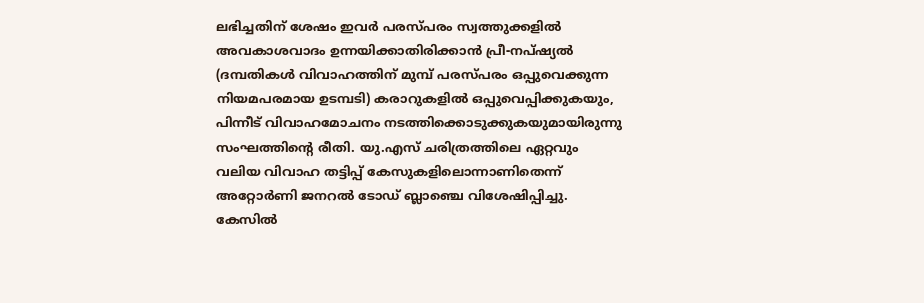ലഭിച്ചതിന് ശേഷം ഇവര്‍ പരസ്പരം സ്വത്തുക്കളില്‍ അവകാശവാദം ഉന്നയിക്കാതിരിക്കാന്‍ പ്രീ-നപ്ഷ്യല്‍ (ദമ്പതികള്‍ വിവാഹത്തിന് മുമ്പ് പരസ്പരം ഒപ്പുവെക്കുന്ന നിയമപരമായ ഉടമ്പടി) കരാറുകളില്‍ ഒപ്പുവെപ്പിക്കുകയും, പിന്നീട് വിവാഹമോചനം നടത്തിക്കൊടുക്കുകയുമായിരുന്നു സംഘത്തിന്റെ രീതി. യു.എസ് ചരിത്രത്തിലെ ഏറ്റവും വലിയ വിവാഹ തട്ടിപ്പ് കേസുകളിലൊന്നാണിതെന്ന് അറ്റോര്‍ണി ജനറല്‍ ടോഡ് ബ്ലാഞ്ചെ വിശേഷിപ്പിച്ചു. കേസില്‍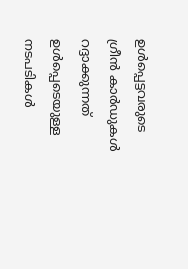ഉള്‍പ്പെട്ടവരുടെ ഗ്രീന്‍ കാര്‍ഡുകള്‍ റദ്ദാക്കുന്നത് ഉള്‍പ്പെടെയുള്ള നടപടികള്‍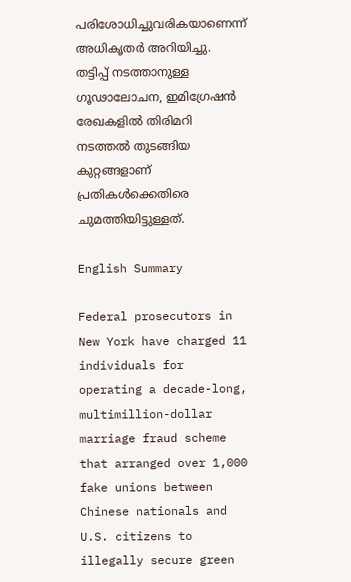പരിശോധിച്ചുവരികയാണെന്ന് അധികൃതര്‍ അറിയിച്ചു. തട്ടിപ്പ് നടത്താനുള്ള ഗൂഢാലോചന, ഇമിഗ്രേഷന്‍ രേഖകളില്‍ തിരിമറി നടത്തല്‍ തുടങ്ങിയ കുറ്റങ്ങളാണ് പ്രതികള്‍ക്കെതിരെ ചുമത്തിയിട്ടുള്ളത്.

English Summary

Federal prosecutors in New York have charged 11 individuals for operating a decade-long, multimillion-dollar marriage fraud scheme that arranged over 1,000 fake unions between Chinese nationals and U.S. citizens to illegally secure green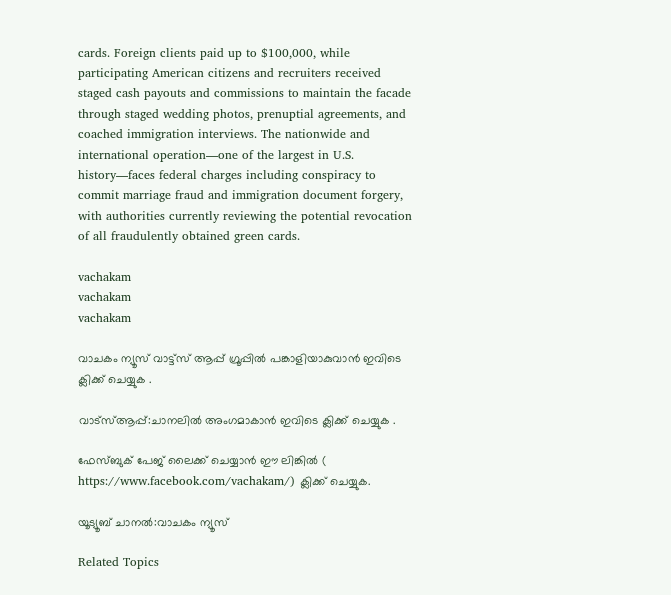cards. Foreign clients paid up to $100,000, while participating American citizens and recruiters received staged cash payouts and commissions to maintain the facade through staged wedding photos, prenuptial agreements, and coached immigration interviews. The nationwide and international operation—one of the largest in U.S. history—faces federal charges including conspiracy to commit marriage fraud and immigration document forgery, with authorities currently reviewing the potential revocation of all fraudulently obtained green cards.

vachakam
vachakam
vachakam

വാചകം ന്യൂസ് വാട്ട്സ് ആപ്പ് ഗ്രൂപ്പിൽ പങ്കാളിയാകുവാൻ ഇവിടെ ക്ലിക്ക് ചെയ്യുക .

വാട്സ്ആപ്പ്:ചാനലിൽ അംഗമാകാൻ ഇവിടെ ക്ലിക്ക് ചെയ്യുക .

ഫേസ്ബുക് പേജ് ലൈക്ക് ചെയ്യാൻ ഈ ലിങ്കിൽ (
https://www.facebook.com/vachakam/) ക്ലിക്ക് ചെയ്യുക.

യൂട്യൂബ് ചാനൽ:വാചകം ന്യൂസ്

Related Topics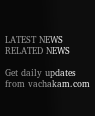LATEST NEWS
RELATED NEWS

Get daily updates from vachakam.com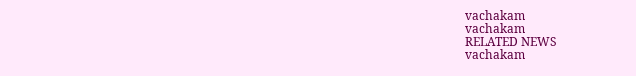vachakam
vachakam
RELATED NEWS
vachakam